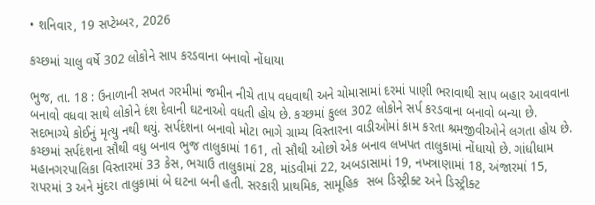• શનિવાર, 19 સપ્ટેમ્બર, 2026

કચ્છમાં ચાલુ વર્ષે 302 લોકોને સાપ કરડવાના બનાવો નોંધાયા

ભુજ, તા. 18 : ઉનાળાની સખત ગરમીમાં જમીન નીચે તાપ વધવાથી અને ચોમાસામાં દરમાં પાણી ભરાવાથી સાપ બહાર આવવાના બનાવો વધવા સાથે લોકોને દંશ દેવાની ઘટનાઓ વધતી હોય છે. કચ્છમાં કુલ્લ 302 લોકોને સર્પ કરડવાના બનાવો બન્યા છે.  સદભાગ્યે કોઈનું મૃત્યુ નથી થયું. સર્પદંશના બનાવો મોટા ભાગે ગ્રામ્ય વિસ્તારના વાડીઓમાં કામ કરતા શ્રમજીવીઓને લગતા હોય છે. કચ્છમાં સર્પદંશના સૌથી વધુ બનાવ ભુજ તાલુકામાં 161, તો સૌથી ઓછો એક બનાવ લખપત તાલુકામાં નોંધાયો છે. ગાંધીધામ મહાનગરપાલિકા વિસ્તારમાં 33 કેસ, ભચાઉ તાલુકામાં 28, માંડવીમાં 22, અબડાસામાં 19, નખત્રાણામાં 18, અંજારમાં 15, રાપરમાં 3 અને મુંદરા તાલુકામાં બે ઘટના બની હતી. સરકારી પ્રાથમિક, સામૂહિક  સબ ડિસ્ટ્રીક્ટ અને ડિસ્ટ્રીક્ટ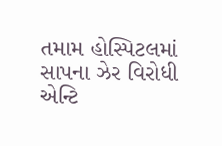તમામ હોસ્પિટલમાં સાપના ઝેર વિરોધી એન્ટિ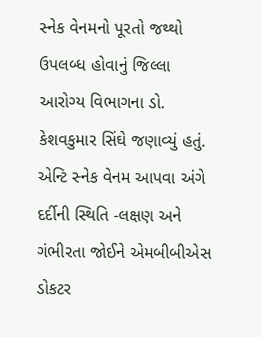સ્નેક વેનમનો પૂરતો જથ્થો ઉપલબ્ધ હોવાનું જિલ્લા આરોગ્ય વિભાગના ડો. કેશવકુમાર સિંઘે જણાવ્યું હતું. એન્ટિ સ્નેક વેનમ આપવા અંગે દર્દીની સ્થિતિ -લક્ષણ અને ગંભીરતા જોઈને એમબીબીએસ ડોકટર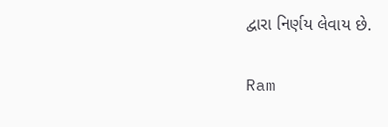દ્વારા નિર્ણય લેવાય છે.

Ram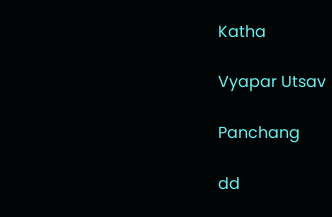Katha

Vyapar Utsav

Panchang

dd